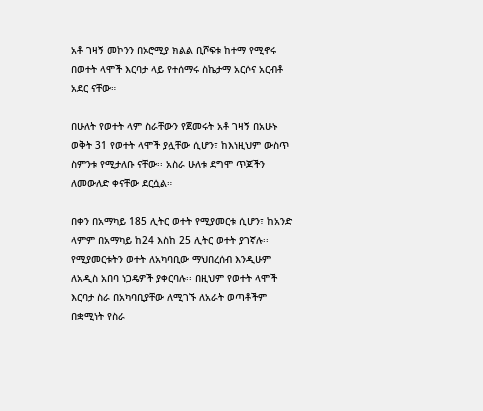አቶ ገዛኝ መኮንን በኦሮሚያ ክልል ቢሾፍቱ ከተማ የሚኖሩ በወተት ላሞች እርባታ ላይ የተሰማሩ ስኬታማ አርሶና አርብቶ አደር ናቸው።

በሁለት የወተት ላም ስራቸውን የጀመሩት አቶ ገዛኝ በአሁኑ ወቅት 31 የወተት ላሞች ያሏቸው ሲሆን፣ ከእነዚህም ውስጥ ስምንቱ የሚታለቡ ናቸው፡፡ አስራ ሁለቱ ደግሞ ጥጆችን ለመውለድ ቀናቸው ደርሷል።

በቀን በአማካይ 185 ሊትር ወተት የሚያመርቱ ሲሆን፣ ከአንድ ላምም በአማካይ ከ24 እስከ 25 ሊትር ወተት ያገኛሉ፡፡
የሚያመርቱትን ወተት ለአካባቢው ማህበረሰብ እንዲሁም ለአዲስ አበባ ነጋዴዎች ያቀርባሉ፡፡ በዚህም የወተት ላሞች እርባታ ስራ በአካባቢያቸው ለሚገኙ ለአራት ወጣቶችም በቋሚነት የስራ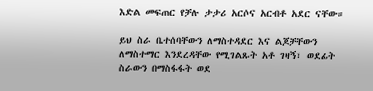እድል መፍጠር የቻሉ ታታሪ አርሶና አርብቶ አደር ናቸው።

ይህ ስራ ቤተሰባቸውን ለማስተዳደር እና ልጆቻቸውን ለማስተማር እንደረዳቸው የሚገልጹት አቶ ገዛኝ፣ ወደፊት ስራውን በማስፋፋት ወደ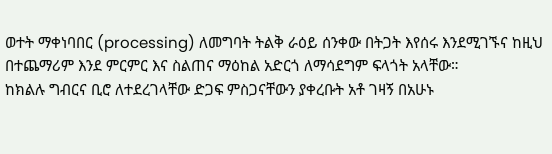ወተት ማቀነባበር (processing) ለመግባት ትልቅ ራዕይ ሰንቀው በትጋት እየሰሩ እንደሚገኙና ከዚህ በተጨማሪም እንደ ምርምር እና ስልጠና ማዕከል አድርጎ ለማሳደግም ፍላጎት አላቸው።
ከክልሉ ግብርና ቢሮ ለተደረገላቸው ድጋፍ ምስጋናቸውን ያቀረቡት አቶ ገዛኝ በአሁኑ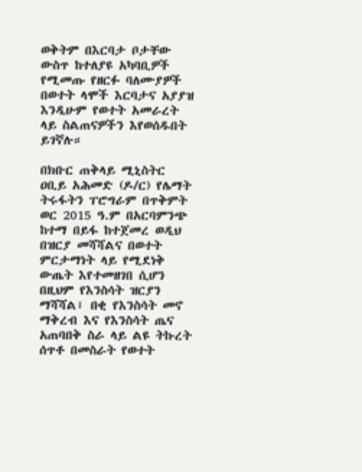ወቅትም በእርባታ ቦታቸው ውስጥ ከተለያዩ አካባቢዎች የሚመጡ የዘርፉ ባለሙያዎች በወተት ላሞች እርባታና አያያዝ እንዲሁም የወተት አመራረት ላይ ስልጠናዎችን እየወሰዱበት ይገኛሉ።

በክቡር ጠቅላይ ሚኒስትር ዐቢይ አሕመድ (ዶ/ር) የሌማት ትሩፋትን ፐሮግራም በጥቅምት ወር 2015 ዓ.ም በአርባምንጭ ከተማ በይፋ ከተጀመረ ወዲህ በዝርያ መሻሻልና በወተት ምርታማነት ላይ የሚደነቅ ውጤት እየተመዘገበ ሲሆን በዚህም የእንስሳት ዝርያን ማሻሻል፣ በቂ የእንስሳት መኖ ማቅረብ እና የእንስሳት ጤና አጠባበቅ ስራ ላይ ልዩ ትኩረት ሰጥቶ በመስራት የወተት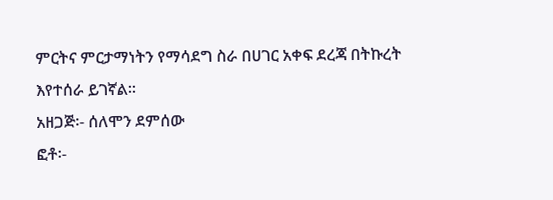ምርትና ምርታማነትን የማሳደግ ስራ በሀገር አቀፍ ደረጃ በትኩረት እየተሰራ ይገኛል።
አዘጋጅ፡- ሰለሞን ደምሰው
ፎቶ፡-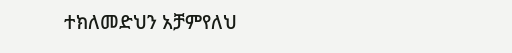ተክለመድህን አቻምየለህ